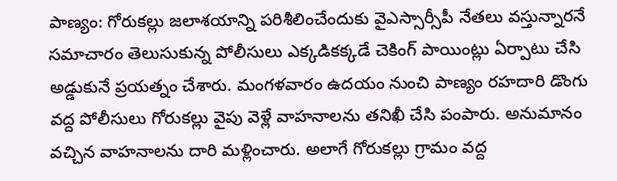పాణ్యం: గోరుకల్లు జలాశయాన్ని పరిశీలించేందుకు వైఎస్సార్సీపీ నేతలు వస్తున్నారనే సమాచారం తెలుసుకున్న పోలీసులు ఎక్కడికక్కడే చెకింగ్ పాయింట్లు ఏర్పాటు చేసి అడ్డుకునే ప్రయత్నం చేశారు. మంగళవారం ఉదయం నుంచి పాణ్యం రహదారి డొంగు వద్ద పోలీసులు గోరుకల్లు వైపు వెళ్లే వాహనాలను తనిఖీ చేసి పంపారు. అనుమానం వచ్చిన వాహనాలను దారి మళ్లించారు. అలాగే గోరుకల్లు గ్రామం వద్ద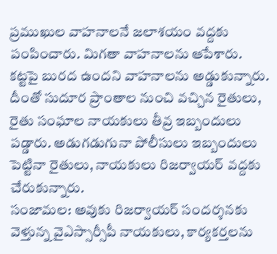ప్రముఖుల వాహనాలనే జలాశయం వద్దకు పంపించారు. మిగతా వాహనాలను ఆపేశారు. కట్టపై బురద ఉందని వాహనాలను అడ్డుకున్నారు. దీంతో సుదూర ప్రాంతాల నుంచి వచ్చిన రైతులు, రైతు సంఘాల నాయకులు తీవ్ర ఇబ్బందులు పడ్డారు. అడుగడుగునా పోలీసులు ఇబ్బందులు పెట్టినా రైతులు, నాయకులు రిజర్వాయర్ వద్దకు చేరుకున్నారు.
సంజామల: అవుకు రిజర్వాయర్ సందర్శనకు వెళ్తున్న వైఎస్సార్సీపీ నాయకులు, కార్యకర్తలను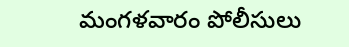మంగళవారం పోలీసులు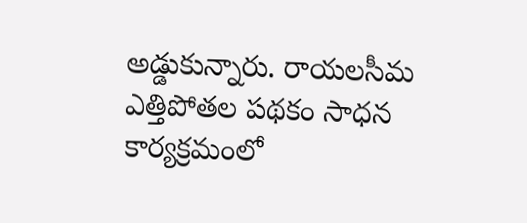అడ్డుకున్నారు. రాయలసీమ ఎత్తిపోతల పథకం సాధన కార్యక్రమంలో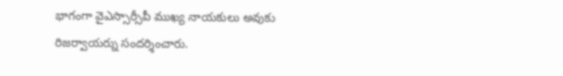భాగంగా వైఎస్సార్సీపీ ముఖ్య నాయకులు అవుకు రిజర్వాయర్ను సందర్శించారు.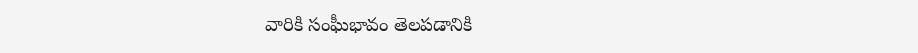వారికి సంఘీభావం తెలపడానికి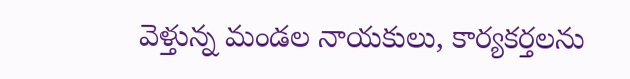వెళ్తున్న మండల నాయకులు, కార్యకర్తలను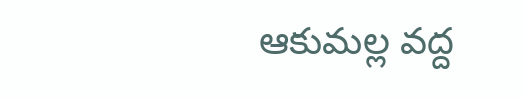ఆకుమల్ల వద్ద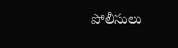పోలీసులు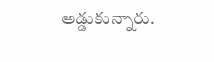అడ్డుకున్నారు.